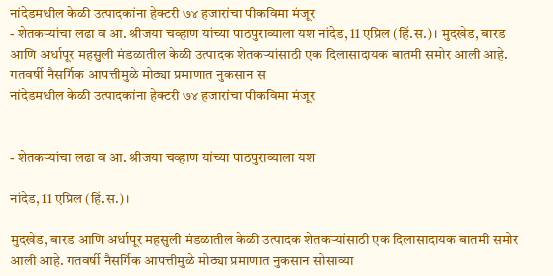नांदेडमधील केळी उत्पादकांना हेक्टरी ७४ हजारांचा पीकविमा मंजूर
- शेतकऱ्यांचा लढा व आ. श्रीजया चव्हाण यांच्या पाठपुराव्याला यश नांदेड, 11 एप्रिल (हिं.स.)। मुदखेड, बारड आणि अर्धापूर महसुली मंडळातील केळी उत्पादक शेतकऱ्यांसाठी एक दिलासादायक बातमी समोर आली आहे. गतवर्षी नैसर्गिक आपत्तीमुळे मोठ्या प्रमाणात नुकसान स
नांदेडमधील केळी उत्पादकांना हेक्टरी ७४ हजारांचा पीकविमा मंजूर


- शेतकऱ्यांचा लढा व आ. श्रीजया चव्हाण यांच्या पाठपुराव्याला यश

नांदेड, 11 एप्रिल (हिं.स.)।

मुदखेड, बारड आणि अर्धापूर महसुली मंडळातील केळी उत्पादक शेतकऱ्यांसाठी एक दिलासादायक बातमी समोर आली आहे. गतवर्षी नैसर्गिक आपत्तीमुळे मोठ्या प्रमाणात नुकसान सोसाव्या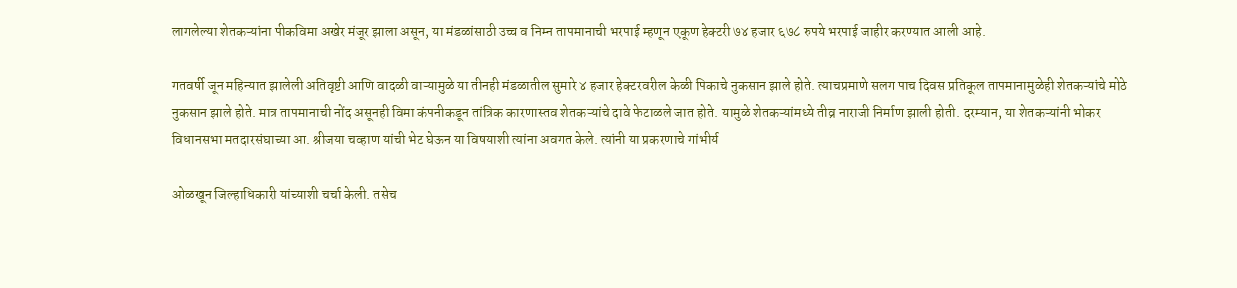लागलेल्या शेतकऱ्यांना पीकविमा अखेर मंजूर झाला असून, या मंडळांसाठी उच्च व निम्न तापमानाची भरपाई म्हणून एकूण हेक्टरी ७४ हजार ६७८ रुपये भरपाई जाहीर करण्यात आली आहे.

गतवर्षी जून महिन्यात झालेली अतिवृष्टी आणि वादळी वाऱ्यामुळे या तीनही मंडळातील सुमारे ४ हजार हेक्टरवरील केळी पिकाचे नुकसान झाले होते. त्याचप्रमाणे सलग पाच दिवस प्रतिकूल तापमानामुळेही शेतकऱ्यांचे मोठे नुकसान झाले होते. मात्र तापमानाची नोंद असूनही विमा कंपनीकडून तांत्रिक कारणास्तव शेतकऱ्यांचे दावे फेटाळले जात होते. यामुळे शेतकऱ्यांमध्ये तीव्र नाराजी निर्माण झाली होती. दरम्यान, या शेतकऱ्यांनी भोकर विधानसभा मतदारसंघाच्या आ. श्रीजया चव्हाण यांची भेट घेऊन या विषयाशी त्यांना अवगत केले. त्यांनी या प्रकरणाचे गांभीर्य

ओळखून जिल्हाधिकारी यांच्याशी चर्चा केली. तसेच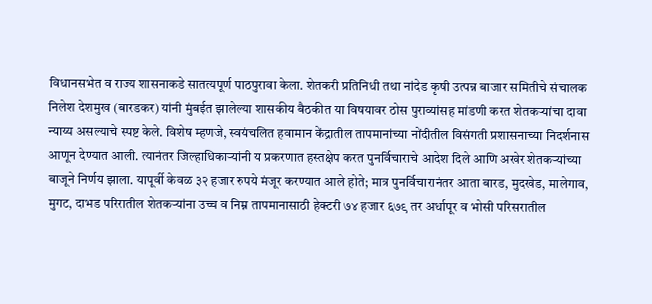विधानसभेत व राज्य शासनाकडे सातत्यपूर्ण पाठपुरावा केला. शेतकरी प्रतिनिधी तथा नांदेड कृषी उत्पन्न बाजार समितीचे संचालक निलेश देशमुख (बारडकर) यांनी मुंबईत झालेल्या शासकीय बैठकीत या विषयावर ठोस पुराव्यांसह मांडणी करत शेतकऱ्यांचा दावा न्याय्य असल्याचे स्पष्ट केले. विशेष म्हणजे, स्वयंचलित हवामान केंद्रातील तापमानांच्या नोंदीतील विसंगती प्रशासनाच्या निदर्शनास आणून देण्यात आली. त्यानंतर जिल्हाधिकाऱ्यांनी य प्रकरणात हस्तक्षेप करत पुनर्विचाराचे आदेश दिले आणि अखेर शेतकऱ्यांच्या बाजूने निर्णय झाला. यापूर्वी केवळ ३२ हजार रुपये मंजूर करण्यात आले होते; मात्र पुनर्विचारानंतर आता बारड, मुदखेड, मालेगाव, मुगट, दाभड परिरातील शेतकऱ्यांना उच्च व निम्न तापमानासाठी हेक्टरी ७४ हजार ६७९ तर अर्धापूर व भोसी परिसरातील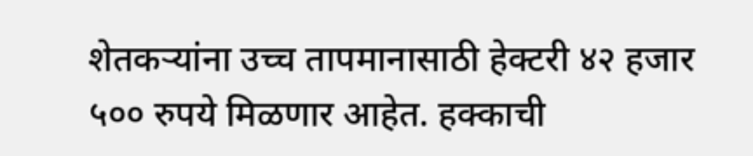शेतकऱ्यांना उच्च तापमानासाठी हेक्टरी ४२ हजार ५०० रुपये मिळणार आहेत. हक्काची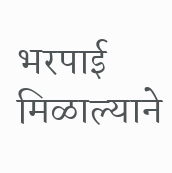भरपाई मिळाल्याने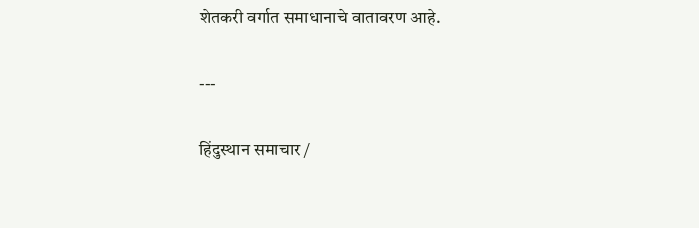शेतकरी वर्गात समाधानाचे वातावरण आहे.

---

हिंदुस्थान समाचार /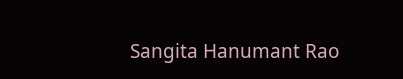Sangita Hanumant Rao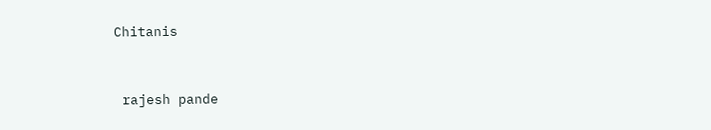Chitanis


 rajesh pande